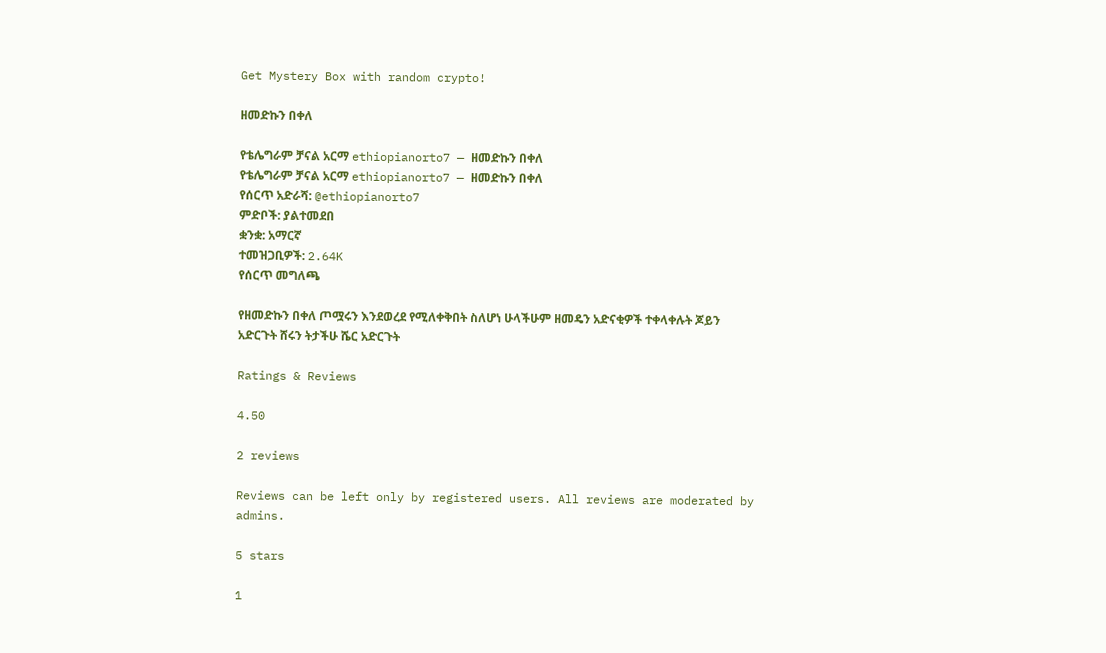Get Mystery Box with random crypto!

ዘመድኩን በቀለ

የቴሌግራም ቻናል አርማ ethiopianorto7 — ዘመድኩን በቀለ
የቴሌግራም ቻናል አርማ ethiopianorto7 — ዘመድኩን በቀለ
የሰርጥ አድራሻ: @ethiopianorto7
ምድቦች: ያልተመደበ
ቋንቋ: አማርኛ
ተመዝጋቢዎች: 2.64K
የሰርጥ መግለጫ

የዘመድኩን በቀለ ጦሟሩን እንደወረደ የሚለቀቅበት ስለሆነ ሁላችሁም ዘመዴን አድናቂዎች ተቀላቀሉት ጆይን አድርጉት ሸሩን ትታችሁ ሼር አድርጉት

Ratings & Reviews

4.50

2 reviews

Reviews can be left only by registered users. All reviews are moderated by admins.

5 stars

1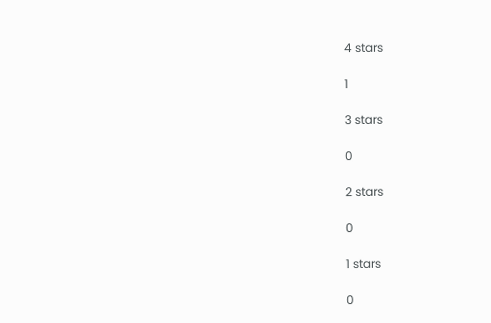4 stars

1

3 stars

0

2 stars

0

1 stars

0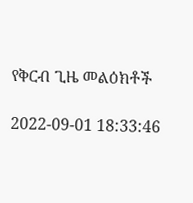የቅርብ ጊዜ መልዕክቶች

2022-09-01 18:33:46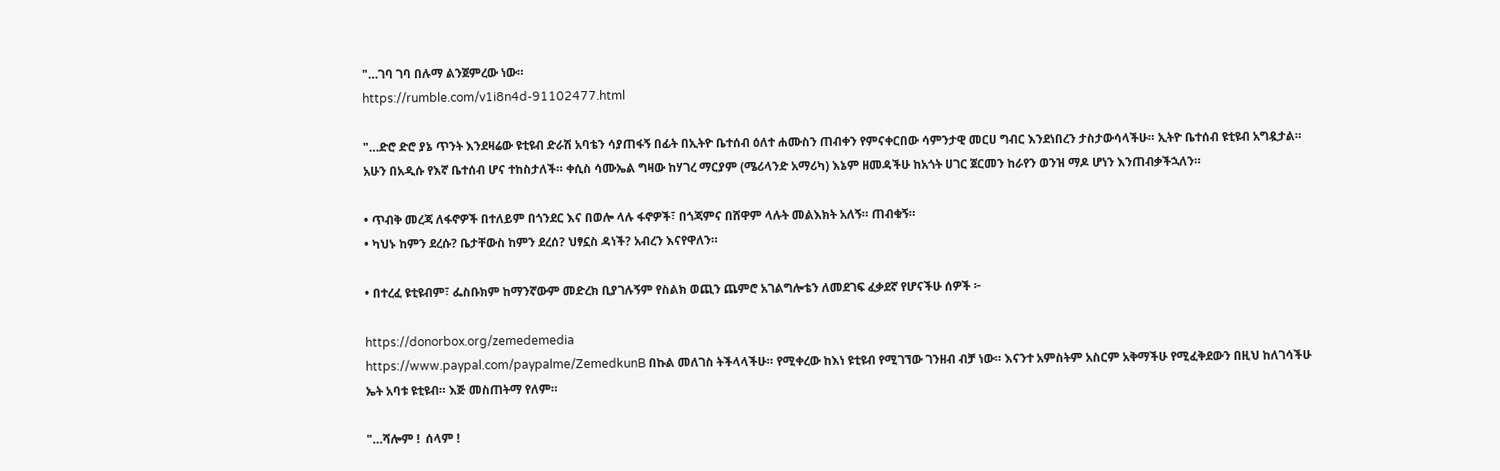"…ገባ ገባ በሉማ ልንጀምረው ነው።
https://rumble.com/v1i8n4d-91102477.html

"…ድሮ ድሮ ያኔ ጥንት እንደዛሬው ዩቲዩብ ድራሽ አባቴን ሳያጠፋኝ በፊት በኢትዮ ቤተሰብ ዕለተ ሐሙስን ጠብቀን የምናቀርበው ሳምንታዊ መርሀ ግብር እንደነበረን ታስታውሳላችሁ። ኢትዮ ቤተሰብ ዩቲዩብ አግዷታል። አሁን በአዲሱ የእኛ ቤተሰብ ሆና ተከስታለች። ቀሲስ ሳሙኤል ግዛው ከሃገረ ማርያም (ሜሪላንድ አማሪካ) እኔም ዘመዳችሁ ከአጎት ሀገር ጀርመን ከራየን ወንዝ ማዶ ሆነን እንጠብቃችኋለን።

• ጥብቅ መረጃ ለፋኖዎች በተለይም በጎንደር እና በወሎ ላሉ ፋኖዎች፣ በጎጃምና በሸዋም ላሉት መልእክት አለኝ። ጠብቁኝ።
• ካህኑ ከምን ደረሱ? ቤታቸውስ ከምን ደረሰ? ህፃኗስ ዳነች? አብረን እናየዋለን።

• በተረፈ ዩቲዩብም፣ ፌስቡክም ከማንኛውም መድረክ ቢያገሉኝም የስልክ ወጪን ጨምሮ አገልግሎቴን ለመደገፍ ፈቃደኛ የሆናችሁ ሰዎች ፦

https://donorbox.org/zemedemedia
https://www.paypal.com/paypalme/ZemedkunB በኩል መለገስ ትችላላችሁ። የሚቀረው ከእነ ዩቲዩብ የሚገኘው ገንዘብ ብቻ ነው። እናንተ አምስትም አስርም አቅማችሁ የሚፈቅደውን በዚህ ከለገሳችሁ ኤት አባቱ ዩቲዩብ። እጅ መስጠትማ የለም።

"…ሻሎም !  ሰላም !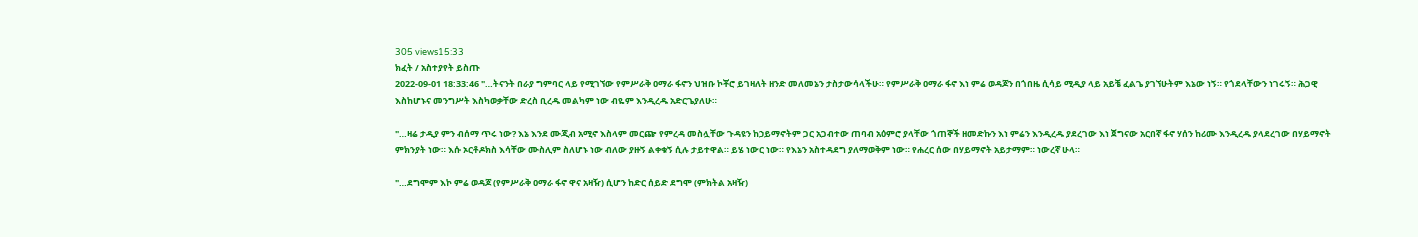305 views15:33
ክፈት / አስተያየት ይስጡ
2022-09-01 18:33:46 "…ትናንት በራያ ግምባር ላይ የሚገኘው የምሥራቅ ዐማራ ፋኖን ህዝቡ ኮቾሮ ይገዛለት ዘንድ መለመኔን ታስታውሳላችሁ። የምሥራቅ ዐማራ ፋኖ እነ ምሬ ወዳጆን በጎበዜ ሲሳይ ሚዲያ ላይ አይቼ ፈልጌ ያገኘሁትም እኔው ነኝ። የጎደላቸውን ነገሩኝ። ሕጋዊ እስከሆኑና መንግሥት እስካወቃቸው ድረስ ቢረዱ መልካም ነው ብዬም እንዲረዱ አድርጌያለሁ።

"…ዛሬ ታዲያ ምን ብሰማ ጥሩ ነው? እኔ እንደ ሙጂብ አሚኖ እስላም መርጬ የምረዳ መስሏቸው ጉዳዩን ከኃይማኖትም ጋር አጋብተው ጠባብ አዕምሮ ያላቸው ጎጠኞች ዘመድኩን እነ ምሬን እንዲረዱ ያደረገው እነ ጀግናው አርበኛ ፋኖ ሃሰን ከሪሙ እንዲረዱ ያላደረገው በሃይማኖት ምክንያት ነው። እሱ ኦርቶዶክስ እሳቸው ሙስሊም ስለሆኑ ነው ብለው ያዙኝ ልቀቁኝ ሲሉ ታይተዋል። ይሄ ነውር ነው። የእኔን አስተዳደግ ያለማወቅም ነው። የሐረር ሰው በሃይማኖት አይታማም። ነውረኛ ሁላ።

"…ደግሞም እኮ ምሬ ወዳጆ (የምሥራቅ ዐማራ ፋኖ ዋና አዛዥ) ሲሆን ከድር ሰይድ ደግሞ (ምክትል አዛዥ)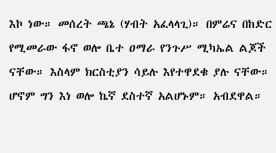እኮ ነው። መሰረት ጫኔ (ሃብት አፈላላጊ)። በምሬና በከድር የሚመራው ፋኖ ወሎ ቤተ ዐማራ የንጉሥ ሚካኤል ልጆች ናቸው። እስላም ክርስቲያን ሳይሉ እየተዋደቁ ያሉ ናቸው። ሆኖም ግን እነ ወሎ ኬኛ ደስተኛ አልሆኑም። አብደዋል።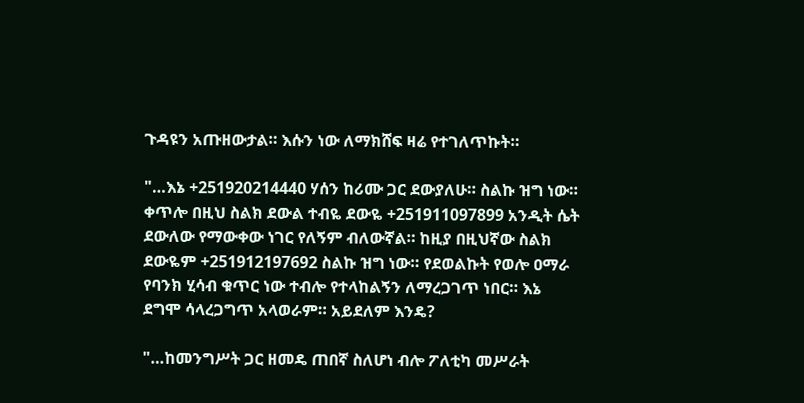ጉዳዩን አጡዘውታል። እሱን ነው ለማክሸፍ ዛሬ የተገለጥኩት።

"…እኔ +251920214440 ሃሰን ከሪሙ ጋር ደውያለሁ። ስልኩ ዝግ ነው። ቀጥሎ በዚህ ስልክ ደውል ተብዬ ደውዬ +251911097899 አንዲት ሴት ደውለው የማውቀው ነገር የለኝም ብለውኛል። ከዚያ በዚህኛው ስልክ ደውዬም +251912197692 ስልኩ ዝግ ነው። የደወልኩት የወሎ ዐማራ የባንክ ሂሳብ ቁጥር ነው ተብሎ የተላከልኝን ለማረጋገጥ ነበር። እኔ ደግሞ ሳላረጋግጥ አላወራም። አይደለም እንዴ?

"…ከመንግሥት ጋር ዘመዴ ጠበኛ ስለሆነ ብሎ ፖለቲካ መሥራት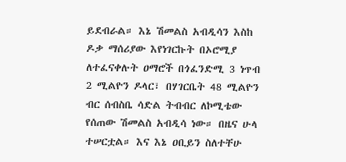ይደብራል። እኔ ሽመልስ አብዲሳን እስከ ዶቃ ማሰሪያው እየነገርኩት በኦሮሚያ ለተፈናቀሉት ዐማሮች በጎፈንድሚ 3 ነጥብ 2 ሚልዮን ዶላር፣ በሃገርቤት 48 ሚልዮን ብር ሰብስቤ ሳድል ትብብር ለኮሚቴው የሰጠው ሽመልስ አብዲሳ ነው። በዜና ሁላ ተሠርቷል። እና እኔ ዐቢይን ስለተቸሁ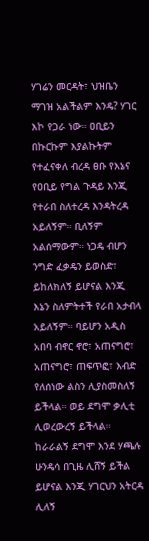ሃገሬን መርዳት፣ ህዝቤን ማገዝ አልችልም እንዴ? ሃገር እኮ የጋራ ነው። ዐቢይን በኩርኩም እያልኩትም የተፈናቀለ ብረዳ ፀቡ የእኔና የዐቢይ የግል ጉዳይ እንጂ የተራበ ስለተረዳ እንዳትረዳ አይለኝም። ቢለኝም አልሰማውም። ነጋዴ ብሆን ንግድ ፈቃዴን ይወስድ፣ ይከለክለኝ ይሆናል እንጂ እኔን ስለምትተች የራበ አታብላ አይለኝም። ባይሆን አዲስ አበባ ብኖር ኖሮ፣ አጠናግሮ፣ አጠናግሮ፣ ጠፍጥፎ፣ እብድ የለሰነው ልስን ሊያስመስለኝ ይችላል። ወይ ደግሞ ቃሊቲ ሊወረውረኝ ይችላል። ከራራልኝ ደግሞ እንደ ሃጫሉ ሁንዴሳ በጊዜ ሊሸኝ ይችል ይሆናል እንጂ ሃገርህን አትርዳ ሊለኝ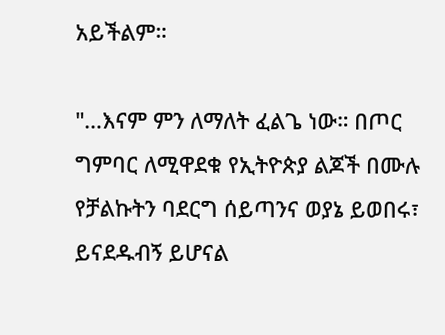አይችልም።

"…እናም ምን ለማለት ፈልጌ ነው። በጦር ግምባር ለሚዋደቁ የኢትዮጵያ ልጆች በሙሉ የቻልኩትን ባደርግ ሰይጣንና ወያኔ ይወበሩ፣ ይናደዱብኝ ይሆናል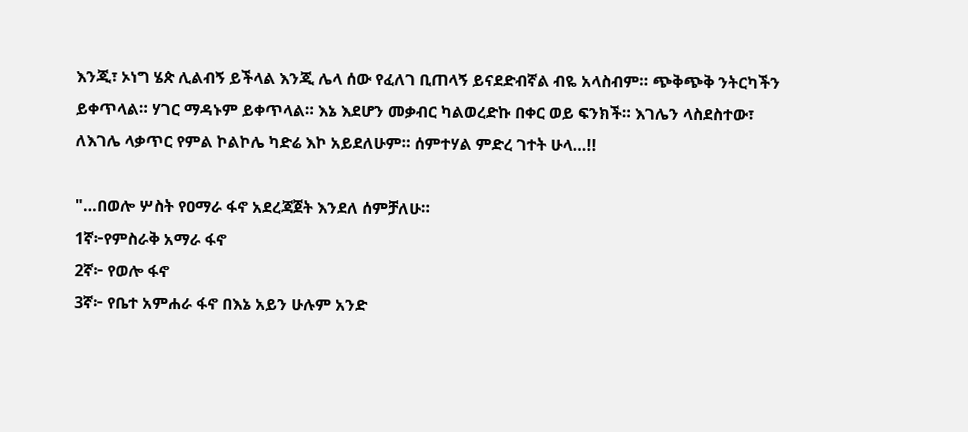እንጂ፣ ኦነግ ሄጵ ሊልብኝ ይችላል እንጂ ሌላ ሰው የፈለገ ቢጠላኝ ይናደድብኛል ብዬ አላስብም። ጭቅጭቅ ንትርካችን ይቀጥላል። ሃገር ማዳኑም ይቀጥላል። እኔ እደሆን መቃብር ካልወረድኩ በቀር ወይ ፍንክች። እገሌን ላስደስተው፣ ለእገሌ ላቃጥር የምል ኮልኮሌ ካድሬ እኮ አይደለሁም። ሰምተሃል ምድረ ገተት ሁላ…!!

"…በወሎ ሦስት የዐማራ ፋኖ አደረጃጀት እንደለ ሰምቻለሁ።
1ኛ፦የምስራቅ አማራ ፋኖ
2ኛ፦ የወሎ ፋኖ
3ኛ፦ የቤተ አምሐራ ፋኖ በእኔ አይን ሁሉም አንድ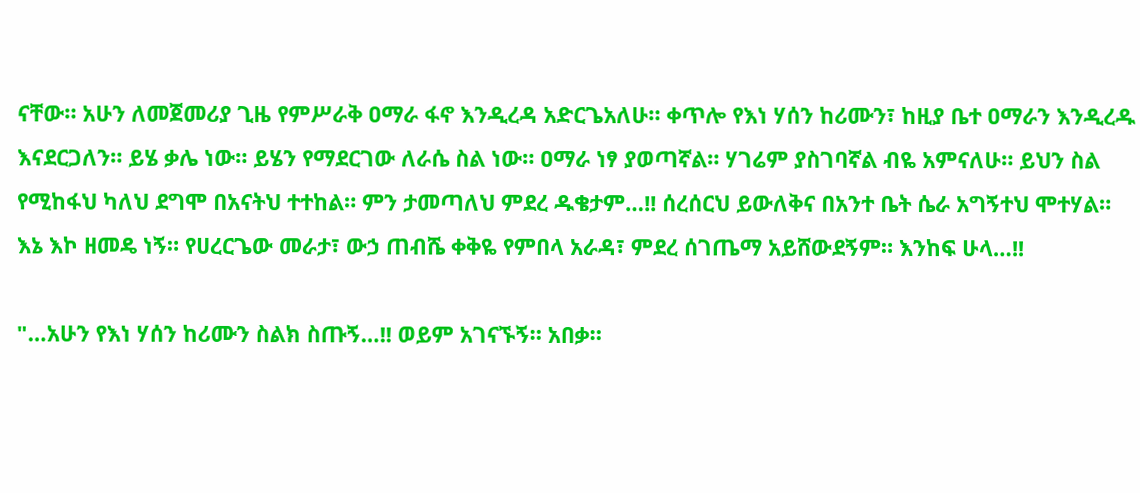ናቸው። አሁን ለመጀመሪያ ጊዜ የምሥራቅ ዐማራ ፋኖ እንዲረዳ አድርጌአለሁ። ቀጥሎ የእነ ሃሰን ከሪሙን፣ ከዚያ ቤተ ዐማራን እንዲረዱ እናደርጋለን። ይሄ ቃሌ ነው። ይሄን የማደርገው ለራሴ ስል ነው። ዐማራ ነፃ ያወጣኛል። ሃገሬም ያስገባኛል ብዬ አምናለሁ። ይህን ስል የሚከፋህ ካለህ ደግሞ በአናትህ ተተከል። ምን ታመጣለህ ምደረ ዱቄታም…!! ሰረሰርህ ይውለቅና በአንተ ቤት ሴራ አግኝተህ ሞተሃል። እኔ እኮ ዘመዴ ነኝ። የሀረርጌው መራታ፣ ውኃ ጠብሼ ቀቅዬ የምበላ አራዳ፣ ምደረ ሰገጤማ አይሸውደኝም። እንከፍ ሁላ…!!

"…አሁን የእነ ሃሰን ከሪሙን ስልክ ስጡኝ…!! ወይም አገናኙኝ። አበቃ።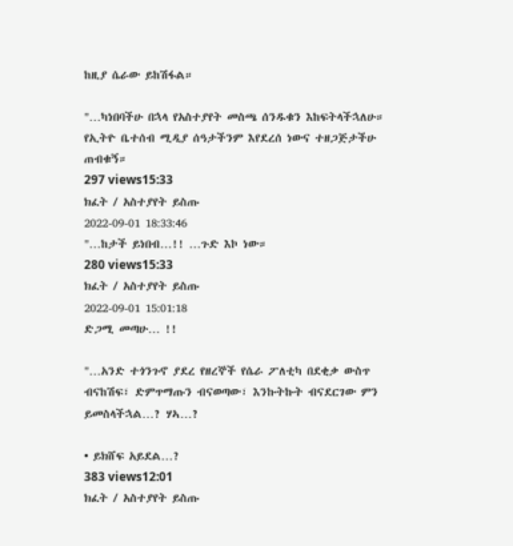ከዚያ ሴራው ይከሽፋል።

"…ካነበባችሁ በኋላ የአስተያየት መስጫ ሰንዱቁን እከፍትላችኋለሁ። የኢትዮ ቤተሰብ ሚዲያ ሰዓታችንም እየደረሰ ነውና ተዘጋጅታችሁ ጠብቁኝ።
297 views15:33
ክፈት / አስተያየት ይስጡ
2022-09-01 18:33:46
"…ከታች ይነበብ…!! …ጉድ እኮ ነው።
280 views15:33
ክፈት / አስተያየት ይስጡ
2022-09-01 15:01:18
ድጋሚ መጣሁ… !!

"…አንድ ተጎንጉኖ ያደረ የዘረኞች የሴራ ፖለቲካ በደቂቃ ውስጥ ብናከሽፍ፣ ድምጥማጡን ብናወጣው፣ እንኩትኩት ብናደርገው ምን ይመስላችኋል…? ሃኣ…?

• ይክሸፍ አይደል…?
383 views12:01
ክፈት / አስተያየት ይስጡ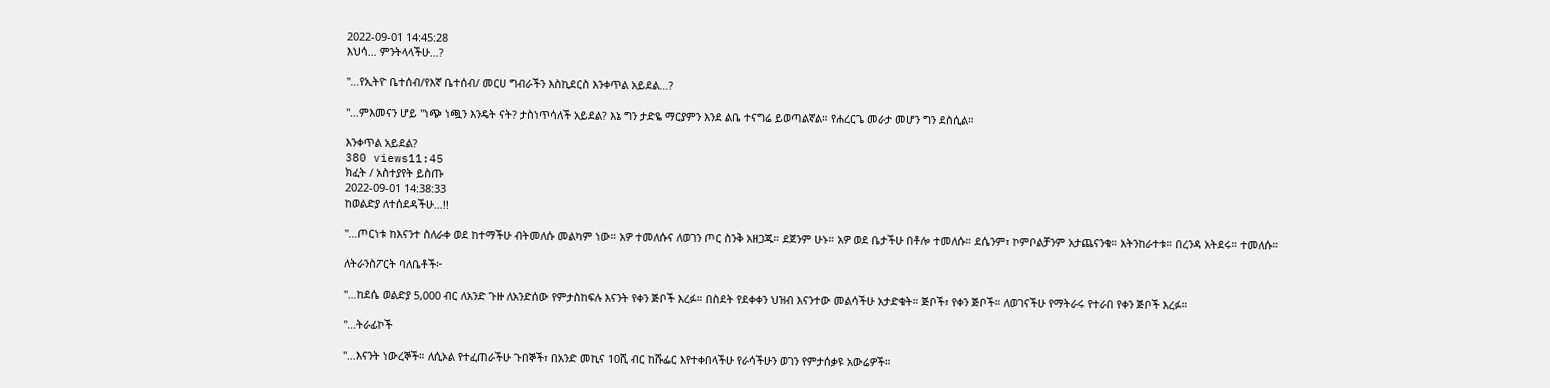2022-09-01 14:45:28
እህሳ… ምንትላላችሁ…?

"…የኢትዮ ቤተሰብ/የእኛ ቤተሰብ/ መርሀ ግብራችን እስኪደርስ እንቀጥል አይደል…?

"…ምእመናን ሆይ "ነጭ ነጯን እንዴት ናት? ታስነጥሳለች አይደል? እኔ ግን ታድዬ ማርያምን እንደ ልቤ ተናግሬ ይወጣልኛል። የሐረርጌ መራታ መሆን ግን ደስሲል።

እንቀጥል አይደል?
380 views11:45
ክፈት / አስተያየት ይስጡ
2022-09-01 14:38:33
ከወልድያ ለተሰደዳችሁ…!!

"…ጦርነቱ ከእናንተ ስለራቀ ወደ ከተማችሁ ብትመለሱ መልካም ነው። አዎ ተመለሱና ለወገን ጦር ስንቅ አዘጋጁ። ደጀንም ሁኑ። አዎ ወደ ቤታችሁ በቶሎ ተመለሱ። ደሴንም፣ ኮምቦልቻንም አታጨናንቁ። አትንከራተቱ። በረንዳ አትደሩ። ተመለሱ።

ለትራንስፖርት ባለቤቶች፦

"…ከደሴ ወልድያ 5,000 ብር ለአንድ ጉዙ ለአንድሰው የምታስከፍሉ እናንት የቀን ጅቦች እረፉ። በስደት የደቀቀን ህዝብ እናንተው መልሳችሁ አታድቁት። ጅቦች፣ የቀን ጅቦች። ለወገናችሁ የማትራሩ የተራበ የቀን ጅቦች እረፉ።

"…ትራፊኮች

"…እናንት ነውረኞች። ለሲኦል የተፈጠራችሁ ጉበኞች፣ በአንድ መኪና 10ሺ ብር ከሹፌር እየተቀበላችሁ የራሳችሁን ወገን የምታሰቃዩ አውሬዎች።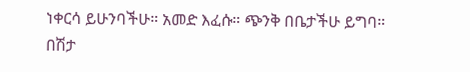ነቀርሳ ይሁንባችሁ። አመድ እፈሱ። ጭንቅ በቤታችሁ ይግባ። በሽታ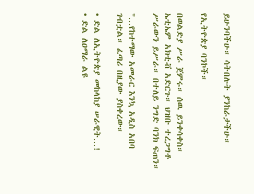ይሁንባችሁ። ሳትበሉት ያንከራታችሁ።

የኢትዮጵያ ባንኮች።

በወልድያ ሥራ ጀምሩ። ሰዉ ይንቀሳቀስ። ኤቲኤም አክቲቭ አድርጉ። ህዝቡ ተረጋግቶ ሥራውን ይሥራ። በተለይ ንግድ ባንክ ፍጠን።

"…የከተማው አመራር እንኳ አዲስ አበባ ገብቷል። ፈጣሪ በዚያው ያስቀረው።

• ድል ለኢትዮጵያ መከላከያ ሠራዊት…!
• ድል ለዐማራ ልዩ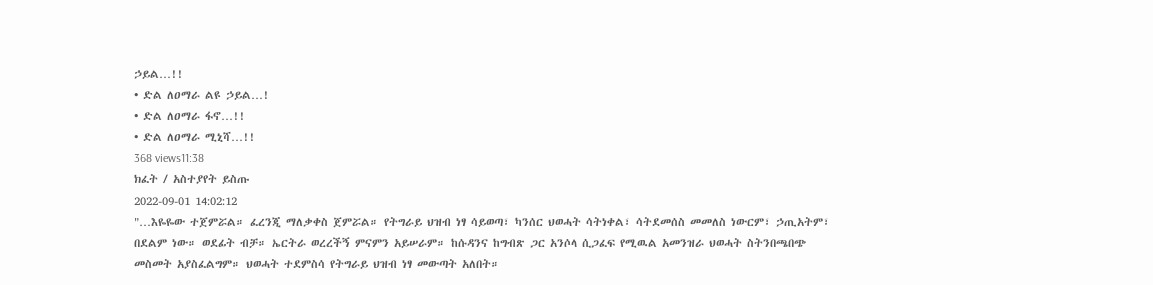ኃይል…!!
• ድል ለዐማራ ልዩ ኃይል…!
• ድል ለዐማራ ፋኖ…!!
• ድል ለዐማራ ሚኒሻ…!!
368 views11:38
ክፈት / አስተያየት ይስጡ
2022-09-01 14:02:12
"…እዬዬው ተጀምሯል። ፈረንጂ ማለቃቀስ ጀምሯል። የትግራይ ህዝብ ነፃ ሳይወጣ፣ ካንሰር ህወሓት ሳትነቀል፣ ሳትደመሰስ መመለስ ነውርም፣ ኃጢአትም፣ በደልም ነው። ወደፊት ብቻ። ኤርትራ ወረረችኝ ምናምን አይሠራም። ከሱዳንና ከግብጽ ጋር አንሶላ ሲጋፈፍ የሚዉል አመንዝራ ህወሓት ስትንበጫበጭ መስመት አያስፈልግም። ህወሓት ተደምስሳ የትግራይ ህዝብ ነፃ መውጣት አለበት።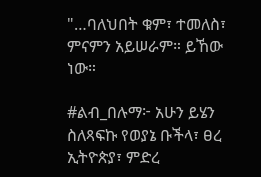"…ባለህበት ቁም፣ ተመለስ፣ ምናምን አይሠራም። ይኸው ነው።

#ልብ_በሉማ፦ አሁን ይሄን ስለጻፍኩ የወያኔ ቡችላ፣ ፀረ ኢትዮጵያ፣ ምድረ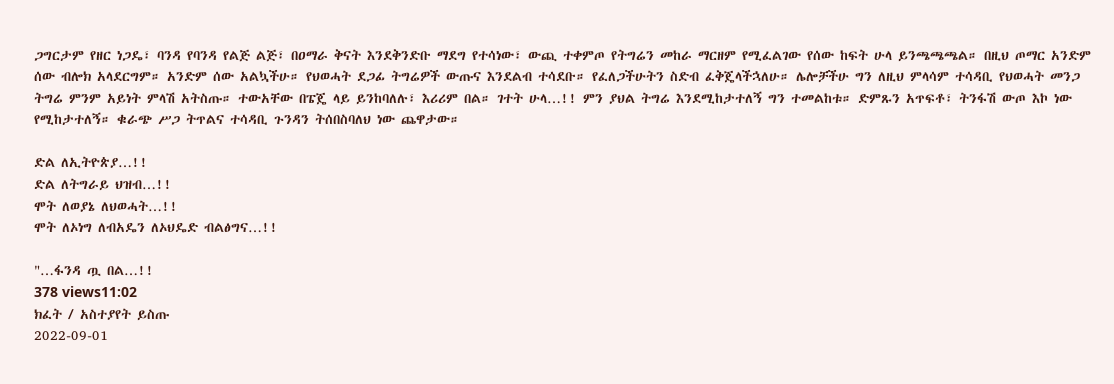ጋግርታም የዘር ነጋዴ፣ ባንዳ የባንዳ የልጅ ልጅ፣ በዐማራ ቅናት እንደቅንድቡ ማደግ የተሳነው፣ ውጪ ተቀምጦ የትግሬን መከራ ማርዘም የሚፈልገው የሰው ከፍት ሁላ ይንጫጫጫል። በዚህ ጦማር አንድም ሰው ብሎክ አላደርግም። አንድም ሰው አልኳችሁ። የህወሓት ደጋፊ ትግሬዎች ውጡና እንደልብ ተሳደቡ። የፈለጋችሁትን ስድብ ፈቅጄላችኋለሁ። ሌሎቻችሁ ግን ለዚህ ምላሳም ተሳዳቢ የህወሓት መንጋ ትግሬ ምንም አይነት ምላሽ አትስጡ። ተውአቸው በፔጄ ላይ ይንከባለሉ፣ እሪሪም በል። ገተት ሁላ…!! ምን ያህል ትግሬ እንደሚከታተለኝ ግን ተመልከቱ። ድምጹን አጥፍቶ፣ ትንፋሽ ውጦ እኮ ነው የሚከታተለኝ። ቁራጭ ሥጋ ትጥልና ተሳዳቢ ጉንዳን ትሰበስባለህ ነው ጨዋታው።

ድል ለኢትዮጵያ…!!
ድል ለትግራይ ህዝብ…!!
ሞት ለወያኔ ለህወሓት…!!
ሞት ለኦነግ ለብአዴን ለኦህዴድ ብልፅግና…!!

"…ፋንዳ ጧ በል…!!
378 views11:02
ክፈት / አስተያየት ይስጡ
2022-09-01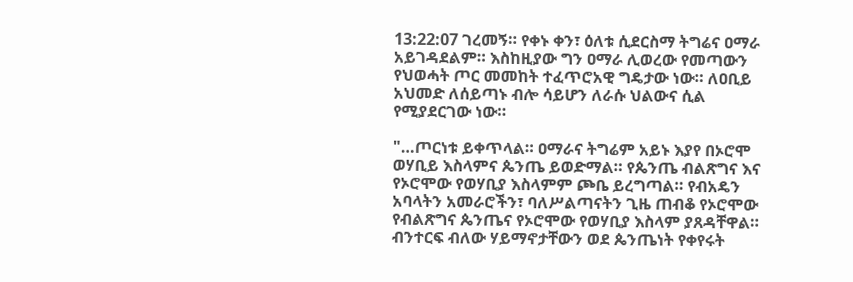13:22:07 ገረመኝ። የቀኑ ቀን፣ ዕለቱ ሲደርስማ ትግሬና ዐማራ አይገዳደልም። እስከዚያው ግን ዐማራ ሊወረው የመጣውን የህወሓት ጦር መመከት ተፈጥሮአዊ ግዴታው ነው። ለዐቢይ አህመድ ለሰይጣኑ ብሎ ሳይሆን ለራሱ ህልውና ሲል የሚያደርገው ነው።

"…ጦርነቱ ይቀጥላል። ዐማራና ትግሬም አይኑ እያየ በኦሮሞ ወሃቢይ እስላምና ጴንጤ ይወድማል። የጴንጤ ብልጽግና እና የኦሮሞው የወሃቢያ እስላምም ጮቤ ይረግጣል። የብአዴን አባላትን አመራሮችን፣ ባለሥልጣናትን ጊዜ ጠብቆ የኦሮሞው የብልጽግና ጴንጤና የኦሮሞው የወሃቢያ እስላም ያጸዳቸዋል። ብንተርፍ ብለው ሃይማኖታቸውን ወደ ጴንጤነት የቀየሩት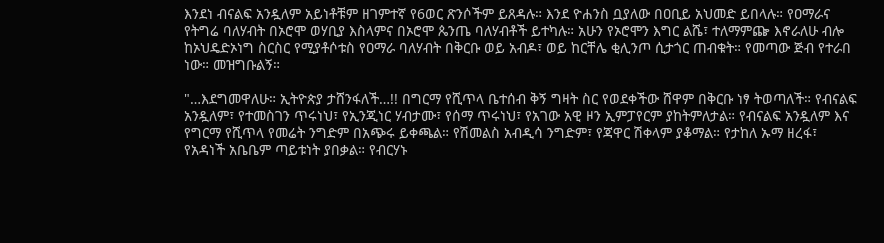እንደነ ብናልፍ አንዷለም አይነቶቹም ዘገምተኛ የ6ወር ጽንሶችም ይጸዳሉ። እንደ ዮሐንስ ቧያለው በዐቢይ አህመድ ይበላሉ። የዐማራና የትግሬ ባለሃብት በኦሮሞ ወሃቢያ እስላምና በኦሮሞ ጴንጤ ባለሃብቶች ይተካሉ። አሁን የኦሮሞን እግር ልሼ፣ ተለማምጬ እኖራለሁ ብሎ ከኦህዴድኦነግ ስርስር የሚያቶሶቱስ የዐማራ ባለሃብት በቅርቡ ወይ አብዶ፣ ወይ ከርቸሌ ቂሊንጦ ሲታጎር ጠብቁት። የመጣው ጅብ የተራበ ነው። መዝግቡልኝ።

"…እደግመዋለሁ። ኢትዮጵያ ታሸንፋለች…!! በግርማ የሺጥላ ቤተሰብ ቅኝ ግዛት ስር የወደቀችው ሸዋም በቅርቡ ነፃ ትወጣለች። የብናልፍ አንዷለም፣ የተመስገን ጥሩነህ፣ የኢንጂነር ሃብታሙ፣ የሰማ ጥሩነህ፣ የአገው አዊ ዞን ኢምፓየርም ያከትምለታል። የብናልፍ አንዷለም እና የግርማ የሺጥላ የመሬት ንግድም በአጭሩ ይቀጫል። የሽመልስ አብዲሳ ንግድም፣ የጃዋር ሽቀላም ያቆማል። የታከለ ኡማ ዘረፋ፣ የአዳነች አቤቤም ጣይቱነት ያበቃል። የብርሃኑ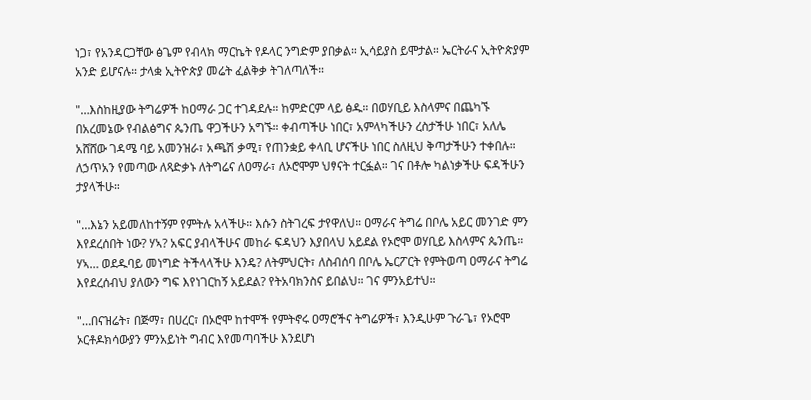ነጋ፣ የአንዳርጋቸው ፅጌም የብላክ ማርኬት የዶላር ንግድም ያበቃል። ኢሳይያስ ይሞታል። ኤርትራና ኢትዮጵያም አንድ ይሆናሉ። ታላቋ ኢትዮጵያ መሬት ፈልቅቃ ትገለጣለች።

"…እስከዚያው ትግሬዎች ከዐማራ ጋር ተገዳደሉ። ከምድርም ላይ ፅዱ። በወሃቢይ እስላምና በጨካኙ በአረመኔው የብልፅግና ጴንጤ ዋጋችሁን አግኙ። ቀብጣችሁ ነበር፣ አምላካችሁን ረስታችሁ ነበር፣ አለሌ አሸሸው ገዳሜ ባይ አመንዝራ፣ አጫሽ ቃሚ፣ የጠንቋይ ቀላቢ ሆናችሁ ነበር ስለዚህ ቅጣታችሁን ተቀበሉ። ለኃጥአን የመጣው ለጻድቃኑ ለትግሬና ለዐማራ፣ ለኦሮሞም ህፃናት ተርፏል። ገና በቶሎ ካልነቃችሁ ፍዳችሁን ታያላችሁ።

"…እኔን አይመለከተኝም የምትሉ አላችሁ። እሱን ስትገረፍ ታየዋለህ። ዐማራና ትግሬ በቦሌ አይር መንገድ ምን እየደረሰበት ነው? ሃኣ? አፍር ያብላችሁና መከራ ፍዳህን እያበላህ አይደል የኦሮሞ ወሃቢይ እስላምና ጴንጤ። ሃኣ… ወደዱባይ መነግድ ትችላላችሁ እንዴ? ለትምህርት፣ ለስብሰባ በቦሌ ኤርፖርት የምትወጣ ዐማራና ትግሬ እየደረሰብህ ያለውን ግፍ እየነገርከኝ አይደል? የትአባክንስና ይበልህ። ገና ምንአይተህ።

"…በናዝሬት፣ በጅማ፣ በሀረር፣ በኦሮሞ ከተሞች የምትኖሩ ዐማሮችና ትግሬዎች፣ እንዲሁም ጉራጌ፣ የኦሮሞ ኦርቶዶክሳውያን ምንአይነት ግብር እየመጣባችሁ እንደሆነ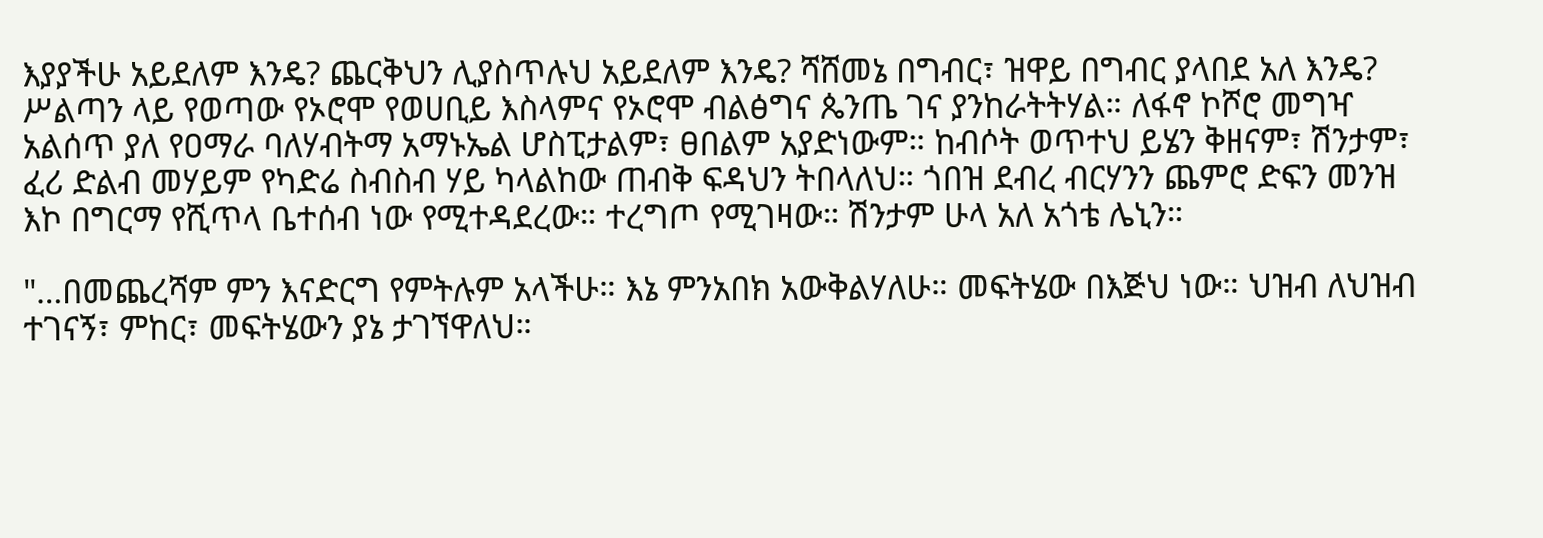እያያችሁ አይደለም እንዴ? ጨርቅህን ሊያስጥሉህ አይደለም እንዴ? ሻሸመኔ በግብር፣ ዝዋይ በግብር ያላበደ አለ እንዴ? ሥልጣን ላይ የወጣው የኦሮሞ የወሀቢይ እስላምና የኦሮሞ ብልፅግና ጴንጤ ገና ያንከራትትሃል። ለፋኖ ኮሾሮ መግዣ አልሰጥ ያለ የዐማራ ባለሃብትማ አማኑኤል ሆስፒታልም፣ ፀበልም አያድነውም። ከብሶት ወጥተህ ይሄን ቅዘናም፣ ሽንታም፣ ፈሪ ድልብ መሃይም የካድሬ ስብስብ ሃይ ካላልከው ጠብቅ ፍዳህን ትበላለህ። ጎበዝ ደብረ ብርሃንን ጨምሮ ድፍን መንዝ እኮ በግርማ የሺጥላ ቤተሰብ ነው የሚተዳደረው። ተረግጦ የሚገዛው። ሽንታም ሁላ አለ አጎቴ ሌኒን።

"…በመጨረሻም ምን እናድርግ የምትሉም አላችሁ። እኔ ምንአበክ አውቅልሃለሁ። መፍትሄው በእጅህ ነው። ህዝብ ለህዝብ ተገናኝ፣ ምከር፣ መፍትሄውን ያኔ ታገኘዋለህ።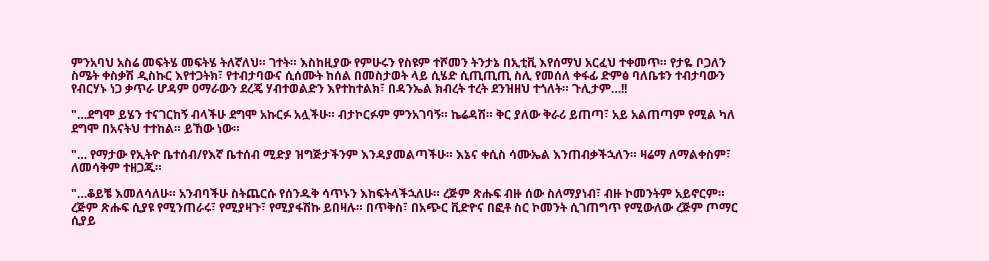ምንአባህ አስሬ መፍትሄ መፍትሄ ትለኛለህ። ገተት። እስከዚያው የምሁሩን የስዩም ተሾመን ትንታኔ በኢቲቪ እየሰማህ አርፈህ ተቀመጥ። የታዬ ቦጋለን ስሜት ቀስቃሽ ዲስኩር እየተጋትክ፣ የተብታባውና ሲሰሙት ከሰል በመስታወት ላይ ሲሄድ ሲጢጢጢ ስሊ የመሰለ ቀፋፊ ድምፅ ባለቤቱን ተብታባውን የብርሃኑ ነጋ ቃጥራ ሆዳም ዐማራውን ደረጄ ሃብተወልድን እየተከተልክ፣ በዳንኤል ክብረት ተረት ደንዝዘህ ተጎለት። ጉሊታም…!!

"…ደግሞ ይሄን ተናገርከኝ ብላችሁ ደግሞ አኩርፉ አሏችሁ። ብታኮርፉም ምንአገባኝ። ኬሬዳሽ። ቅር ያለው ቅራሪ ይጠጣ፣ አይ አልጠጣም የሚል ካለ ደግሞ በአናትህ ተተከል። ይኸው ነው።

"… የማታው የኢትዮ ቤተሰብ/የእኛ ቤተሰብ ሚድያ ዝግጅታችንም እንዳያመልጣችሁ። እኔና ቀሲስ ሳሙኤል እንጠብቃችኋለን። ዛሬማ ለማልቀስም፣ ለመሳቅም ተዘጋጁ።

"…ቆይቼ እመለሳለሁ። አንብባችሁ ስትጨርሱ የሰንዱቅ ሳጥኑን እከፍትላችኋለሁ። ረጅም ጽሑፍ ብዙ ሰው ስለማያነብ፣ ብዙ ኮመንትም አይኖርም። ረጅም ጽሑፍ ሲያዩ የሚንጠራሩ፣ የሚያዛጉ፣ የሚያፋሽኩ ይበዛሉ። በጥቅስ፣ በአጭር ቪድዮና በፎቶ ስር ኮመንት ሲገጠግጥ የሚውለው ረጅም ጦማር ሲያይ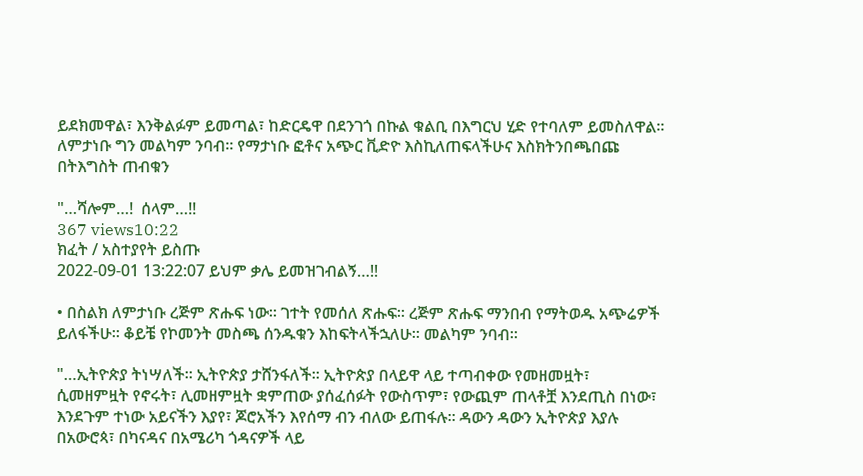ይደክመዋል፣ እንቅልፉም ይመጣል፣ ከድርዴዋ በደንገጎ በኩል ቁልቢ በእግርህ ሂድ የተባለም ይመስለዋል። ለምታነቡ ግን መልካም ንባብ። የማታነቡ ፎቶና አጭር ቪድዮ እስኪለጠፍላችሁና እስክትንበጫበጩ በትእግስት ጠብቁን

"…ሻሎም…!  ሰላም…!!
367 views10:22
ክፈት / አስተያየት ይስጡ
2022-09-01 13:22:07 ይህም ቃሌ ይመዝገብልኝ…!!

• በስልክ ለምታነቡ ረጅም ጽሑፍ ነው። ገተት የመሰለ ጽሑፍ። ረጅም ጽሑፍ ማንበብ የማትወዱ አጭሬዎች ይለፋችሁ። ቆይቼ የኮመንት መስጫ ሰንዱቁን እከፍትላችኋለሁ። መልካም ንባብ።

"…ኢትዮጵያ ትነሣለች። ኢትዮጵያ ታሸንፋለች። ኢትዮጵያ በላይዋ ላይ ተጣብቀው የመዘመዟት፣ ሲመዘምዟት የኖሩት፣ ሊመዘምዟት ቋምጠው ያሰፈሰፉት የውስጥም፣ የውጪም ጠላቶቿ እንደጢስ በነው፣ እንደጉም ተነው አይናችን እያየ፣ ጆሮአችን እየሰማ ብን ብለው ይጠፋሉ። ዳውን ዳውን ኢትዮጵያ እያሉ በአውሮጳ፣ በካናዳና በአሜሪካ ጎዳናዎች ላይ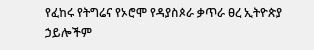የፈከሩ የትግሬና የኦሮሞ የዳያስጶራ ቃጥራ ፀረ ኢትዮጵያ ኃይሎችም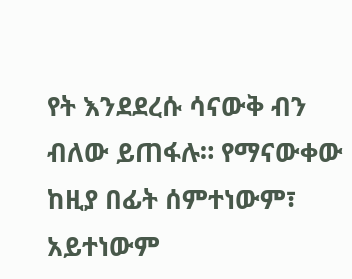የት እንደደረሱ ሳናውቅ ብን ብለው ይጠፋሉ። የማናውቀው ከዚያ በፊት ሰምተነውም፣ አይተነውም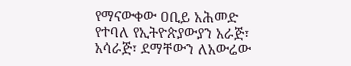የማናውቀው ዐቢይ አሕመድ የተባለ የኢትዮጵያውያን አራጅ፣ አሳራጅ፣ ደማቸውን ለአውሬው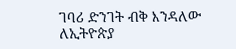ገባሪ ድንገት ብቅ እንዳለው ለኢትዮጵያ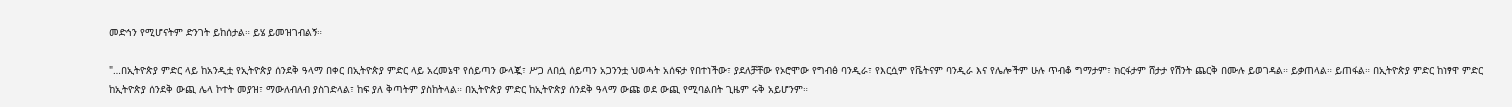መድኅን የሚሆናትም ድንገት ይከሰታል። ይሄ ይመዝገብልኝ።

"…በኢትዮጵያ ምድር ላይ ከአንዲቷ የኢትዮጵያ ሰንደቅ ዓላማ በቀር በኢትዮጵያ ምድር ላይ አረመኔዋ የሰይጣን ውላጇ፣ ሥጋ ለበሷ ሰይጣን አጋንንቷ ህወሓት አሰፍታ የበተነችው፣ ያደለቻቸው የኦሮሞው የግብፅ ባንዲራ፣ የእርሷም የቬትናም ባንዲራ እና የሌሎችም ሁሉ ጥብቆ ግማታም፣ ክርፋታም ሸታታ የሽንት ጨርቅ በሙሉ ይወገዳል። ይቃጠላል። ይጠፋል። በኢትዮጵያ ምድር ከነፃዋ ምድር ከኢትዮጵያ ሰንደቅ ውጪ ሌላ ኮተት መያዝ፣ ማውለብለብ ያስገድላል፣ ከፍ ያለ ቅጣትም ያስከትላል። በኢትዮጵያ ምድር ከኢትዮጵያ ሰንደቅ ዓላማ ውጩ ወደ ውጪ የሚባልበት ጊዜም ሩቅ አይሆንም።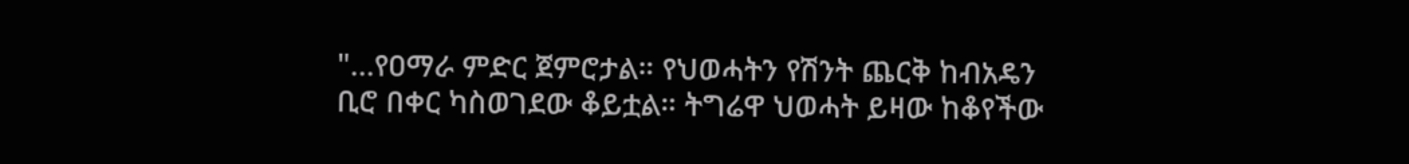"…የዐማራ ምድር ጀምሮታል። የህወሓትን የሽንት ጨርቅ ከብአዴን ቢሮ በቀር ካስወገደው ቆይቷል። ትግሬዋ ህወሓት ይዛው ከቆየችው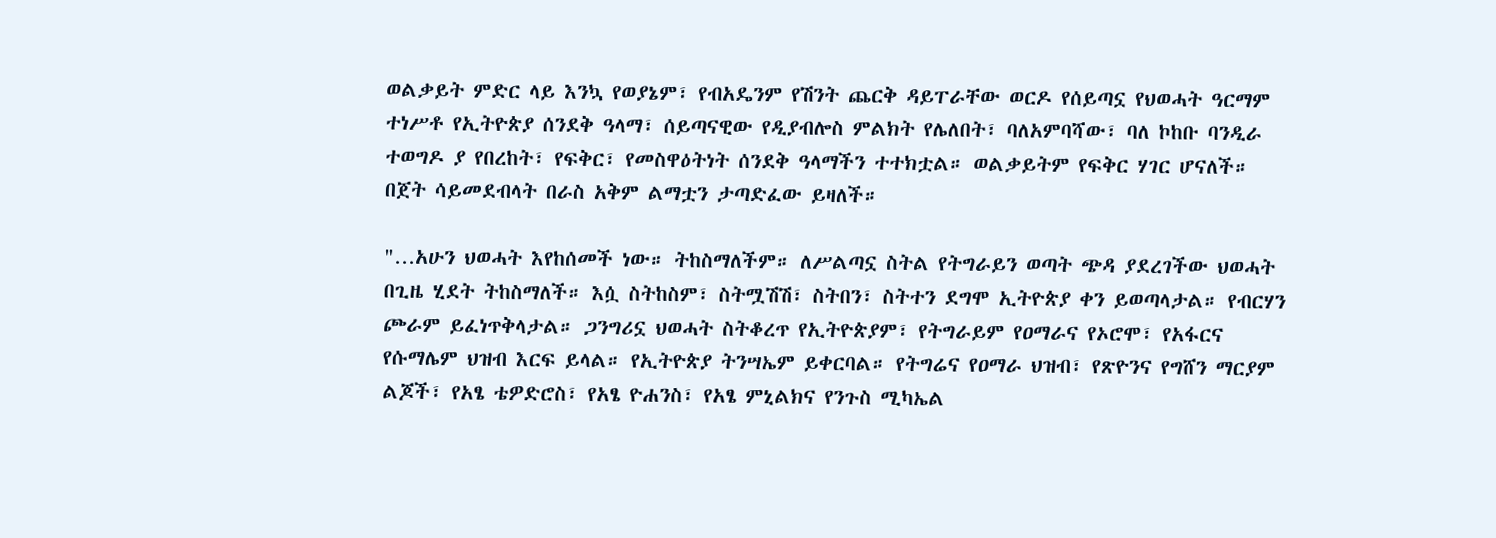ወልቃይት ምድር ላይ እንኳ የወያኔም፣ የብአዴንም የሽንት ጨርቅ ዳይፐራቸው ወርዶ የሰይጣኗ የህወሓት ዓርማም ተነሥቶ የኢትዮጵያ ሰንደቅ ዓላማ፣ ሰይጣናዊው የዲያብሎስ ምልክት የሌለበት፣ ባለአምባሻው፣ ባለ ኮከቡ ባንዲራ ተወግዶ ያ የበረከት፣ የፍቅር፣ የመስዋዕትነት ሰንደቅ ዓላማችን ተተክቷል። ወልቃይትም የፍቅር ሃገር ሆናለች። በጀት ሳይመደብላት በራስ አቅም ልማቷን ታጣድፈው ይዛለች።

"…አሁን ህወሓት እየከሰመች ነው። ትከስማለችም። ለሥልጣኗ ስትል የትግራይን ወጣት ጭዳ ያደረገችው ህወሓት በጊዜ ሂደት ትከስማለች። እሷ ስትከስም፣ ስትሟሽሽ፣ ስትበን፣ ስትተን ደግሞ ኢትዮጵያ ቀን ይወጣላታል። የብርሃን ጮራም ይፈነጥቅላታል። ጋንግሪኗ ህወሓት ስትቆረጥ የኢትዮጵያም፣ የትግራይም የዐማራና የኦሮሞ፣ የአፋርና የሱማሌም ህዝብ እርፍ ይላል። የኢትዮጵያ ትንሣኤም ይቀርባል። የትግሬና የዐማራ ህዝብ፣ የጽዮንና የግሸን ማርያም ልጆች፣ የአፄ ቴዎድሮስ፣ የአፄ ዮሐንስ፣ የአፄ ምኒልክና የንጉስ ሚካኤል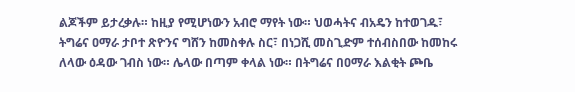ልጆችም ይታረቃሉ። ከዚያ የሚሆነውን አብሮ ማየት ነው። ህወሓትና ብአዴን ከተወገዱ፣ ትግሬና ዐማራ ታቦተ ጽዮንና ግሸን ከመስቀሉ ስር፣ በነጋሺ መስጊድም ተሰብስበው ከመከሩ ለላው ዕዳው ገብስ ነው። ሌላው በጣም ቀላል ነው። በትግሬና በዐማራ እልቂት ጮቤ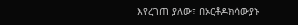እየረገጠ ያለው፣ በኦርቶዶክሳውያኑ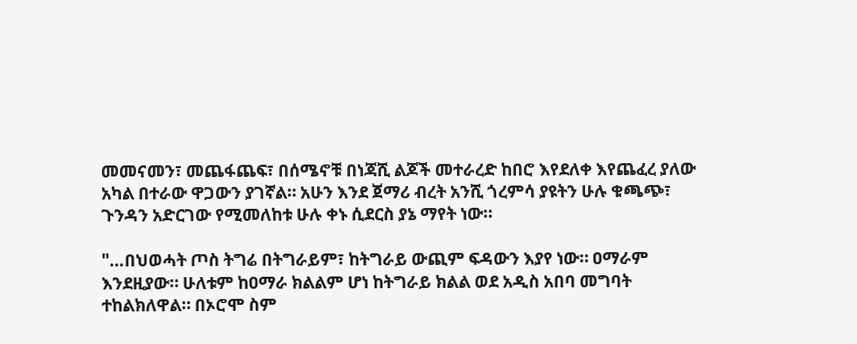መመናመን፣ መጨፋጨፍ፣ በሰሜኖቹ በነጃሺ ልጆች መተራረድ ከበሮ እየደለቀ እየጨፈረ ያለው አካል በተራው ዋጋውን ያገኛል። አሁን እንደ ጀማሪ ብረት አንሺ ጎረምሳ ያዩትን ሁሉ ቁጫጭ፣ ጉንዳን አድርገው የሚመለከቱ ሁሉ ቀኑ ሲደርስ ያኔ ማየት ነው።

"…በህወሓት ጦስ ትግሬ በትግራይም፣ ከትግራይ ውጪም ፍዳውን እያየ ነው። ዐማራም እንደዚያው። ሁለቱም ከዐማራ ክልልም ሆነ ከትግራይ ክልል ወደ አዲስ አበባ መግባት ተከልክለዋል። በኦሮሞ ስም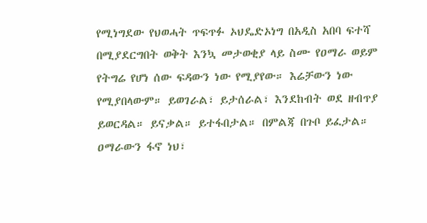የሚነግደው የህወሓት ጥፍጥፉ ኦህዴድኦነግ በአዲስ አበባ ፍተሻ በሚያደርግበት ወቅት እንኳ መታወቂያ ላይ ስሙ የዐማራ ወይም የትግሬ የሆነ ሰው ፍዳውን ነው የሚያየው። እሬቻውን ነው የሚያበላውም። ይወገራል፣ ይታሰራል፣ እንደከብት ወደ ዘብጥያ ይወርዳል። ይናቃል። ይተፋበታል። በምልጃ በጉቦ ይፈታል። ዐማራውን ፋኖ ነህ፣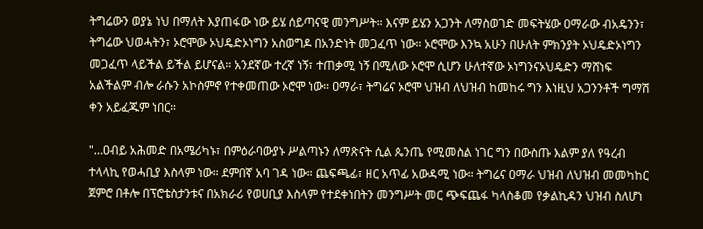ትግሬውን ወያኔ ነህ በማለት እያጠፋው ነው ይሄ ሰይጣናዊ መንግሥት። እናም ይሄን አጋንት ለማስወገድ መፍትሄው ዐማራው ብአዴንን፣ ትግሬው ህወሓትን፣ ኦሮሞው ኦህዴድኦነግን አስወግዶ በአንድነት መጋፈጥ ነው። ኦሮሞው እንኳ አሁን በሁለት ምክንያት ኦህዴድኦነግን መጋፈጥ ላይችል ይችል ይሆናል። አንደኛው ተረኛ ነኝ፣ ተጠቃሚ ነኝ በሚለው ኦሮሞ ሲሆን ሁለተኛው ኦነግንናኦህዴድን ማሸነፍ አልችልም ብሎ ራሱን አኮስምኖ የተቀመጠው ኦሮሞ ነው። ዐማራ፣ ትግሬና ኦሮሞ ህዝብ ለህዝብ ከመከሩ ግን እነዚህ አጋንንቶች ግማሽ ቀን አይፈጁም ነበር።

"…ዐብይ አሕመድ በአሜሪካኑ፣ በምዕራባውያኑ ሥልጣኑን ለማጽናት ሲል ጴንጤ የሚመስል ነገር ግን በውስጡ እልም ያለ የዓረብ ተላላኪ የወሓቢያ እስላም ነው። ደምበኛ አባ ገዳ ነው። ጨፍጫፊ፣ ዘር አጥፊ አውዳሚ ነው። ትግሬና ዐማራ ህዝብ ለህዝብ መመካከር ጀምሮ በቶሎ በፕሮቴስታንቱና በአክራሪ የወሀቢያ እስላም የተደቀነበትን መንግሥት መር ጭፍጨፋ ካላስቆመ የቃልኪዳን ህዝብ ስለሆነ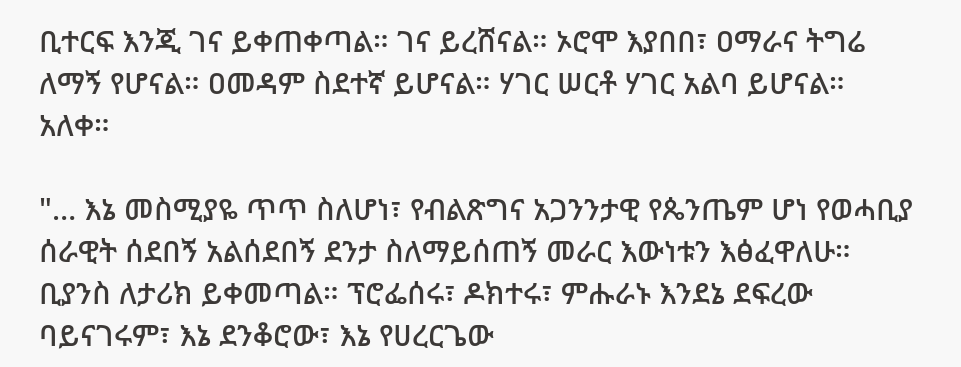ቢተርፍ እንጂ ገና ይቀጠቀጣል። ገና ይረሸናል። ኦሮሞ እያበበ፣ ዐማራና ትግሬ ለማኝ የሆናል። ዐመዳም ስደተኛ ይሆናል። ሃገር ሠርቶ ሃገር አልባ ይሆናል። አለቀ።

"… እኔ መስሚያዬ ጥጥ ስለሆነ፣ የብልጽግና አጋንንታዊ የጴንጤም ሆነ የወሓቢያ ሰራዊት ሰደበኝ አልሰደበኝ ደንታ ስለማይሰጠኝ መራር እውነቱን እፅፈዋለሁ። ቢያንስ ለታሪክ ይቀመጣል። ፕሮፌሰሩ፣ ዶክተሩ፣ ምሑራኑ እንደኔ ደፍረው ባይናገሩም፣ እኔ ደንቆሮው፣ እኔ የሀረርጌው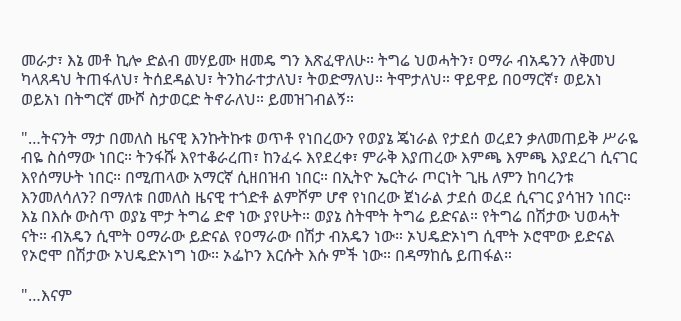መራታ፣ እኔ መቶ ኪሎ ድልብ መሃይሙ ዘመዴ ግን እጽፈዋለሁ። ትግሬ ህወሓትን፣ ዐማራ ብአዴንን ለቅመህ ካላጸዳህ ትጠፋለህ፣ ትሰደዳልህ፣ ትንከራተታለህ፣ ትወድማለህ። ትሞታለህ። ዋይዋይ በዐማርኛ፣ ወይአነ ወይአነ በትግርኛ ሙሾ ስታወርድ ትኖራለህ። ይመዝገብልኝ።

"…ትናንት ማታ በመለስ ዜናዊ እንኩትኩቱ ወጥቶ የነበረውን የወያኔ ጄነራል የታደሰ ወረደን ቃለመጠይቅ ሥራዬ ብዬ ስሰማው ነበር። ትንፋሹ እየተቆራረጠ፣ ከንፈሩ እየደረቀ፣ ምራቅ እያጠረው እምጫ እምጫ እያደረገ ሲናገር እየሰማሁት ነበር። በሚጠላው አማርኛ ሲዘበዝብ ነበር። በኢትዮ ኤርትራ ጦርነት ጊዜ ለምን ከባረንቱ እንመለሳለን? በማለቱ በመለስ ዜናዊ ተጎድቶ ልምሾም ሆኖ የነበረው ጀነራል ታደሰ ወረደ ሲናገር ያሳዝን ነበር። እኔ በእሱ ውስጥ ወያኔ ሞታ ትግሬ ድኖ ነው ያየሁት። ወያኔ ስትሞት ትግሬ ይድናል። የትግሬ በሽታው ህወሓት ናት። ብአዴን ሲሞት ዐማራው ይድናል የዐማራው በሽታ ብአዴን ነው። ኦህዴድኦነግ ሲሞት ኦሮሞው ይድናል የኦሮሞ በሽታው ኦህዴድኦነግ ነው። ኦፌኮን እርሱት እሱ ምች ነው። በዳማከሴ ይጠፋል።

"…እናም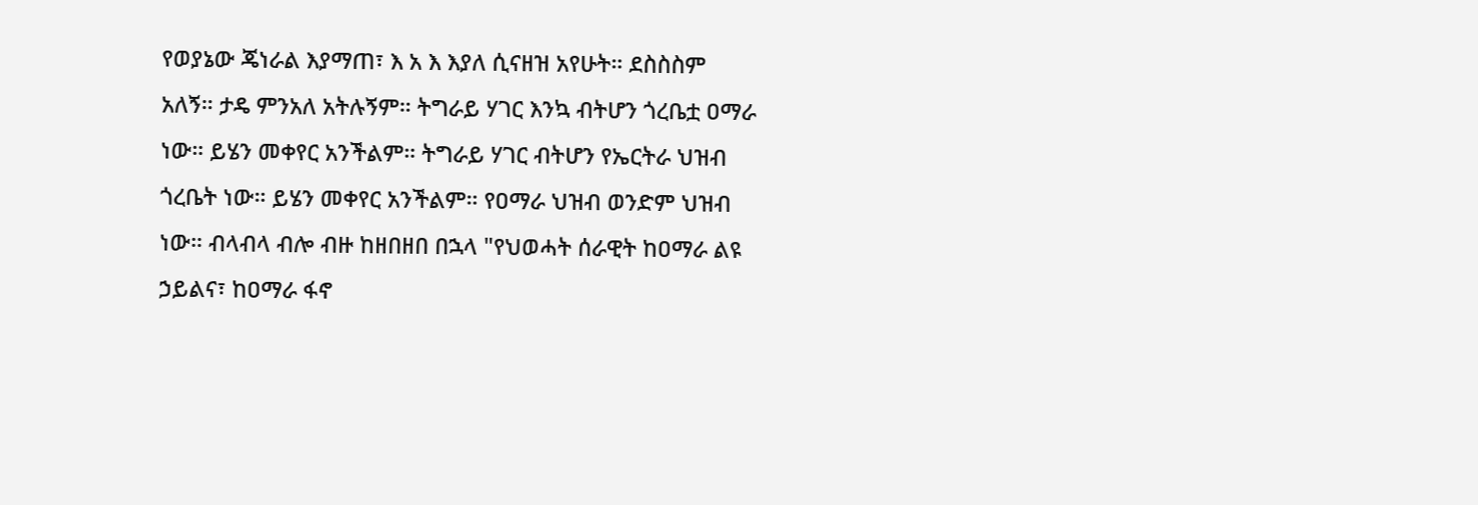የወያኔው ጄነራል እያማጠ፣ እ አ እ እያለ ሲናዘዝ አየሁት። ደስስስም አለኝ። ታዴ ምንአለ አትሉኝም። ትግራይ ሃገር እንኳ ብትሆን ጎረቤቷ ዐማራ ነው። ይሄን መቀየር አንችልም። ትግራይ ሃገር ብትሆን የኤርትራ ህዝብ ጎረቤት ነው። ይሄን መቀየር አንችልም። የዐማራ ህዝብ ወንድም ህዝብ ነው። ብላብላ ብሎ ብዙ ከዘበዘበ በኋላ "የህወሓት ሰራዊት ከዐማራ ልዩ ኃይልና፣ ከዐማራ ፋኖ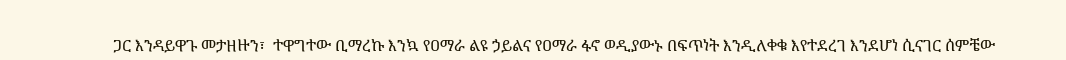ጋር እንዳይዋጉ መታዘዙን፣  ተዋግተው ቢማረኩ እንኳ የዐማራ ልዩ ኃይልና የዐማራ ፋኖ ወዲያውኑ በፍጥነት እንዲለቀቁ እየተደረገ እንደሆነ ሲናገር ሰምቼው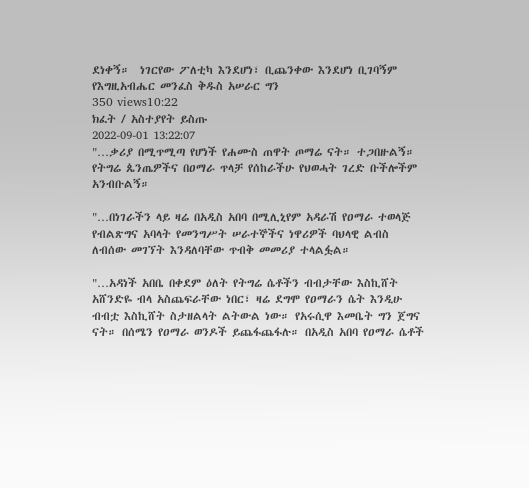ደነቀኝ።  ነገርየው ፖለቲካ እንደሆነ፣ ቢጨንቀው እንደሆነ ቢገባኝም የእግዚአብሔር መንፈስ ቅዱስ አሠራር ግን
350 views10:22
ክፈት / አስተያየት ይስጡ
2022-09-01 13:22:07
"…ቃሪያ በሚጥሚጣ የሆነች የሐሙስ ጠዋት ጦማሬ ናት። ተጋበዙልኝ። የትግሬ ጴንጤዎችና በዐማራ ጥላቻ የሰከራችሁ የህወሓት ገረድ ቡችሎችም አንብቡልኝ።

"…በነገራችን ላይ ዛሬ በአዲስ አበባ በሚሊኒየም አዳራሽ የዐማራ ተወላጅ የብልጽግና አባላት የመንግሥት ሠራተኞችና ነዋሪዎች ባህላዊ ልብስ ለብሰው መገኘት እንዳለባቸው ጥብቅ መመሪያ ተላልፏል።

"…አዳነች አበቤ በቀደም ዕለት የትግሬ ሴቶችን ብብታቸው እስኪሸት አሸንድዬ ብላ አስጨፍራቸው ነበር፣ ዛሬ ደግሞ የዐማራን ሴት እንዲሁ ብብቷ እስኪሸት ስታዘልላት ልትውል ነው። የአሩሲዋ እመቤት ግን ጀግና ናት። በሰሜን የዐማራ ወንዶች ይጨፋጨፋሉ። በአዲስ አበባ የዐማራ ሴቶች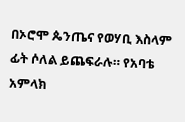በኦሮሞ ጴንጤና የወሃቢ እስላም ፊት ሶለል ይጨፍራሉ። የአባቴ አምላክ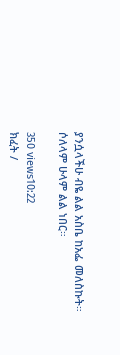ያንሷላችሁ ብዬ ልል አስቤ ከአፌ መለስኩት። ሶለላም ሁላም ልል ነበር።

350 views10:22
ክፈት /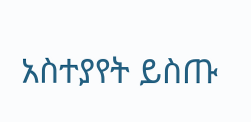አስተያየት ይስጡ